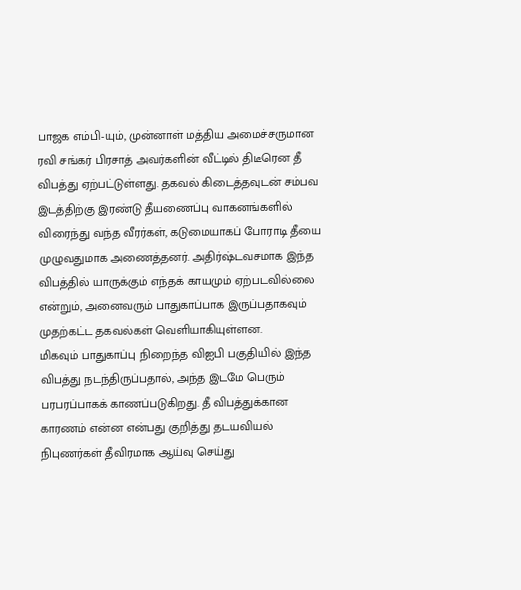பாஜக எம்பி-யும், முன்னாள் மத்திய அமைச்சருமான ரவி சங்கர் பிரசாத் அவர்களின் வீட்டில் திடீரென தீ விபத்து ஏற்பட்டுள்ளது. தகவல் கிடைத்தவுடன் சம்பவ இடத்திற்கு இரண்டு தீயணைப்பு வாகனங்களில் விரைந்து வந்த வீரர்கள், கடுமையாகப் போராடி தீயை முழுவதுமாக அணைத்தனர். அதிர்ஷ்டவசமாக இந்த விபத்தில் யாருக்கும் எந்தக் காயமும் ஏற்படவில்லை என்றும், அனைவரும் பாதுகாப்பாக இருப்பதாகவும் முதற்கட்ட தகவல்கள் வெளியாகியுள்ளன.
மிகவும் பாதுகாப்பு நிறைந்த விஐபி பகுதியில் இந்த விபத்து நடந்திருப்பதால், அந்த இடமே பெரும் பரபரப்பாகக் காணப்படுகிறது. தீ விபத்துக்கான காரணம் என்ன என்பது குறித்து தடயவியல் நிபுணர்கள் தீவிரமாக ஆய்வு செய்து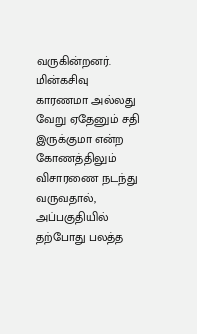வருகின்றனர். மின்கசிவு காரணமா அல்லது வேறு ஏதேனும் சதி இருக்குமா என்ற கோணத்திலும் விசாரணை நடந்து வருவதால், அப்பகுதியில் தற்போது பலத்த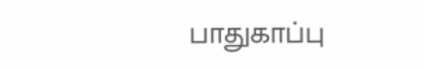பாதுகாப்பு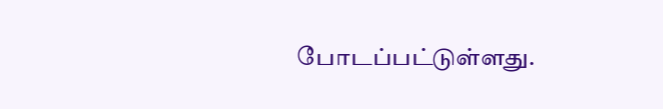போடப்பட்டுள்ளது.